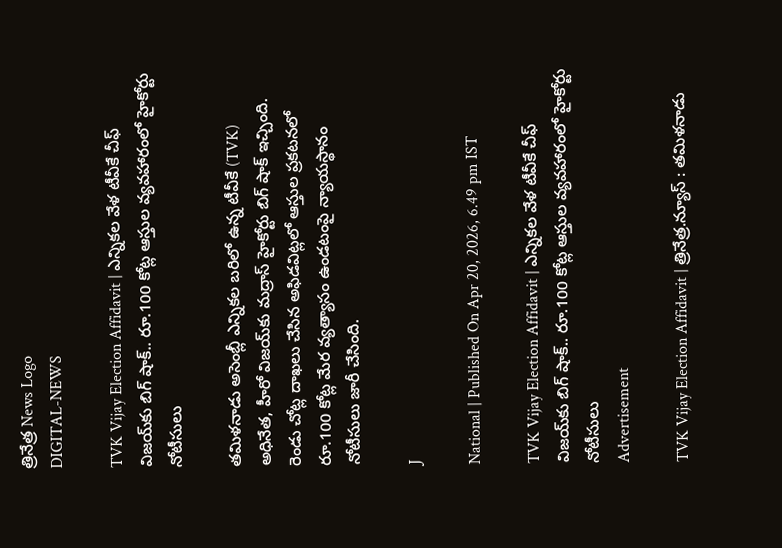త్రినేత్ర News Logo
DIGITAL-NEWS

TVK Vijay Election Affidavit | ఎన్నికల వేళ టీవీకే చీఫ్ విజయ్‌కు బిగ్ షాక్.. రూ.100 కోట్ల ఆస్తుల వ్యవహారంలో హైకోర్టు నోటీసులు

తమిళనాడు అసెంబ్లీ ఎన్నికల బరిలో ఉన్న టీవీకే (TVK) అధినేత, హీరో విజయ్‌కు మద్రాస్ హైకోర్టు బిగ్ షాక్ ఇచ్చింది. రెండు చోట్ల దాఖలు చేసిన అఫిడవిట్లలో ఆస్తుల ప్రకటనలో రూ.100 కోట్ల మేర వ్యత్యాసం ఉండటంపై న్యాయస్థానం నోటీసులు జారీ చేసింది.

J

National | Published On Apr 20, 2026, 6.49 pm IST

TVK Vijay Election Affidavit | ఎన్నికల వేళ టీవీకే చీఫ్ విజయ్‌కు బిగ్ షాక్.. రూ.100 కోట్ల ఆస్తుల వ్యవహారంలో హైకోర్టు నోటీసులు
Advertisement

TVK Vijay Election Affidavit | త్రినేత్ర.న్యూస్ : తమిళనాడు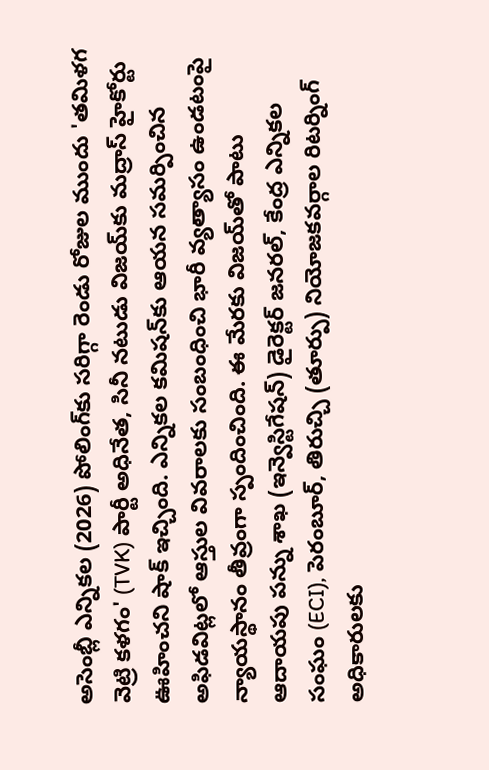అసెంబ్లీ ఎన్నికల (2026) పోలింగ్‌కు సరిగ్గా రెండు రోజుల ముందు 'తమిళగ వెట్రి కళగం' (TVK) పార్టీ అధినేత, సినీ నటుడు విజయ్‌కు మద్రాస్ హైకోర్టు ఊహించని షాక్ ఇచ్చింది. ఎన్నికల కమిషన్‌కు ఆయన సమర్పించిన అఫిడవిట్లలో ఆస్తుల వివరాలకు సంబంధించి భారీ వ్యత్యాసం ఉండటంపై న్యాయస్థానం తీవ్రంగా స్పందించింది. ఈ మేరకు విజయ్‌తో పాటు ఆదాయపు పన్ను శాఖ (ఇన్వెస్టిగేషన్) డైరెక్టర్ జనరల్, కేంద్ర ఎన్నికల సంఘం (ECI), పెరంబూర్, తిరుచ్చి (తూర్పు) నియోజకవర్గాల రిటర్నింగ్ అధికారులకు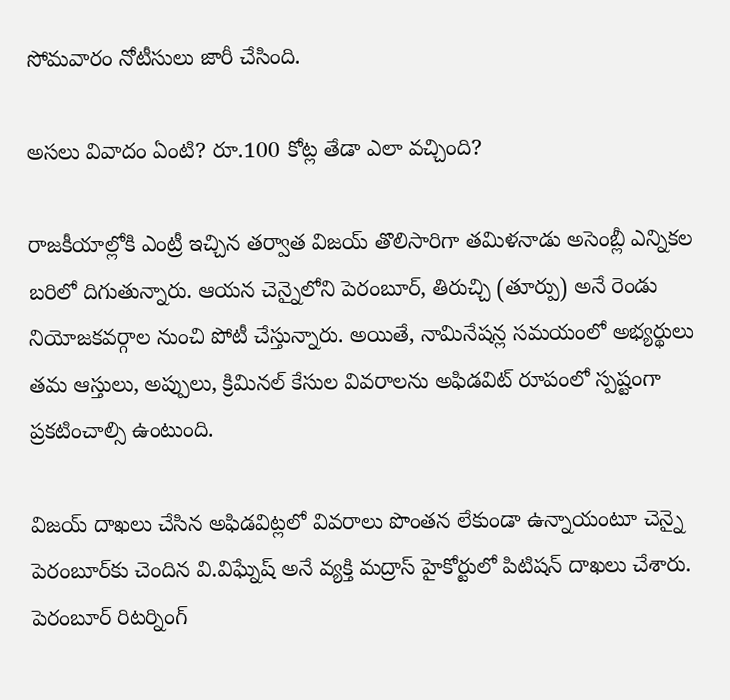సోమవారం నోటీసులు జారీ చేసింది.

అసలు వివాదం ఏంటి? రూ.100 కోట్ల తేడా ఎలా వచ్చింది?

రాజకీయాల్లోకి ఎంట్రీ ఇచ్చిన తర్వాత విజయ్ తొలిసారిగా తమిళనాడు అసెంబ్లీ ఎన్నికల బరిలో దిగుతున్నారు. ఆయన చెన్నైలోని పెరంబూర్, తిరుచ్చి (తూర్పు) అనే రెండు నియోజకవర్గాల నుంచి పోటీ చేస్తున్నారు. అయితే, నామినేషన్ల సమయంలో అభ్యర్థులు తమ ఆస్తులు, అప్పులు, క్రిమినల్ కేసుల వివరాలను అఫిడవిట్ రూపంలో స్పష్టంగా ప్రకటించాల్సి ఉంటుంది.

విజయ్ దాఖలు చేసిన అఫిడవిట్లలో వివరాలు పొంతన లేకుండా ఉన్నాయంటూ చెన్నై పెరంబూర్‌కు చెందిన వి.విఘ్నేష్ అనే వ్యక్తి మద్రాస్ హైకోర్టులో పిటిషన్ దాఖలు చేశారు. పెరంబూర్ రిటర్నింగ్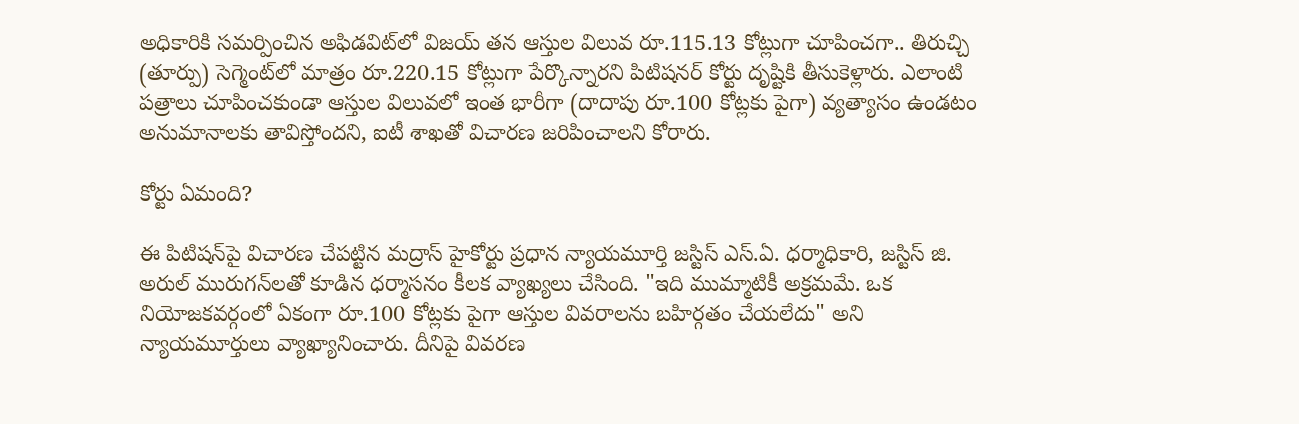అధికారికి సమర్పించిన అఫిడవిట్‌లో విజయ్ తన ఆస్తుల విలువ రూ.115.13 కోట్లుగా చూపించగా.. తిరుచ్చి (తూర్పు) సెగ్మెంట్‌లో మాత్రం రూ.220.15 కోట్లుగా పేర్కొన్నారని పిటిషనర్ కోర్టు దృష్టికి తీసుకెళ్లారు. ఎలాంటి పత్రాలు చూపించకుండా ఆస్తుల విలువలో ఇంత భారీగా (దాదాపు రూ.100 కోట్లకు పైగా) వ్యత్యాసం ఉండటం అనుమానాలకు తావిస్తోందని, ఐటీ శాఖతో విచారణ జరిపించాలని కోరారు.

కోర్టు ఏమంది?

ఈ పిటిషన్‌పై విచారణ చేపట్టిన మద్రాస్ హైకోర్టు ప్రధాన న్యాయమూర్తి జస్టిస్ ఎస్.ఏ. ధర్మాధికారి, జస్టిస్ జి. అరుల్ మురుగన్‌లతో కూడిన ధర్మాసనం కీలక వ్యాఖ్యలు చేసింది. "ఇది ముమ్మాటికీ అక్రమమే. ఒక నియోజకవర్గంలో ఏకంగా రూ.100 కోట్లకు పైగా ఆస్తుల వివరాలను బహిర్గతం చేయలేదు" అని న్యాయమూర్తులు వ్యాఖ్యానించారు. దీనిపై వివరణ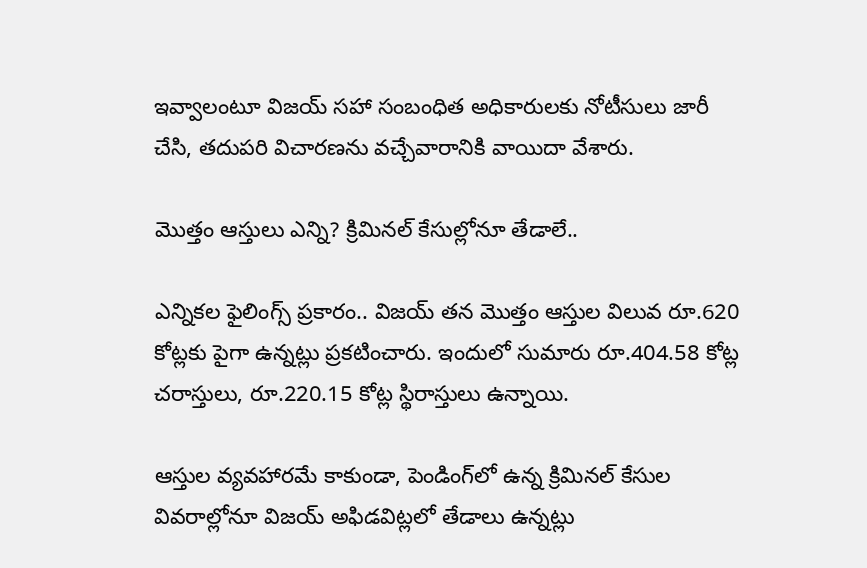ఇవ్వాలంటూ విజయ్ సహా సంబంధిత అధికారులకు నోటీసులు జారీ చేసి, తదుపరి విచారణను వచ్చేవారానికి వాయిదా వేశారు.

మొత్తం ఆస్తులు ఎన్ని? క్రిమినల్ కేసుల్లోనూ తేడాలే..

ఎన్నికల ఫైలింగ్స్ ప్రకారం.. విజయ్ తన మొత్తం ఆస్తుల విలువ రూ.620 కోట్లకు పైగా ఉన్నట్లు ప్రకటించారు. ఇందులో సుమారు రూ.404.58 కోట్ల చరాస్తులు, రూ.220.15 కోట్ల స్థిరాస్తులు ఉన్నాయి.

ఆస్తుల వ్యవహారమే కాకుండా, పెండింగ్‌లో ఉన్న క్రిమినల్ కేసుల వివరాల్లోనూ విజయ్ అఫిడవిట్లలో తేడాలు ఉన్నట్లు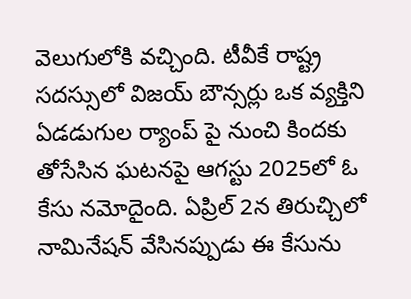వెలుగులోకి వచ్చింది. టీవీకే రాష్ట్ర సదస్సులో విజయ్ బౌన్సర్లు ఒక వ్యక్తిని ఏడడుగుల ర్యాంప్ పై నుంచి కిందకు తోసేసిన ఘటనపై ఆగస్టు 2025లో ఓ కేసు నమోదైంది. ఏప్రిల్ 2న తిరుచ్చిలో నామినేషన్ వేసినప్పుడు ఈ కేసును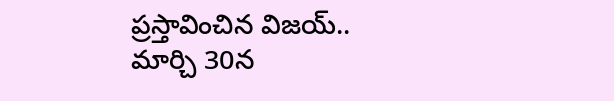ప్రస్తావించిన విజయ్.. మార్చి 30న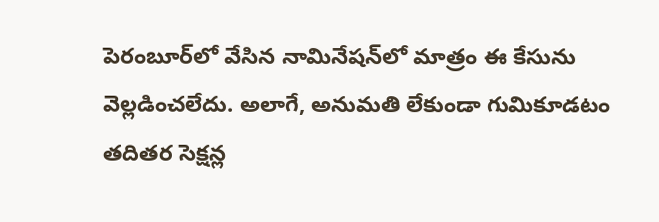పెరంబూర్‌లో వేసిన నామినేషన్‌లో మాత్రం ఈ కేసును వెల్లడించలేదు. అలాగే, అనుమతి లేకుండా గుమికూడటం తదితర సెక్షన్ల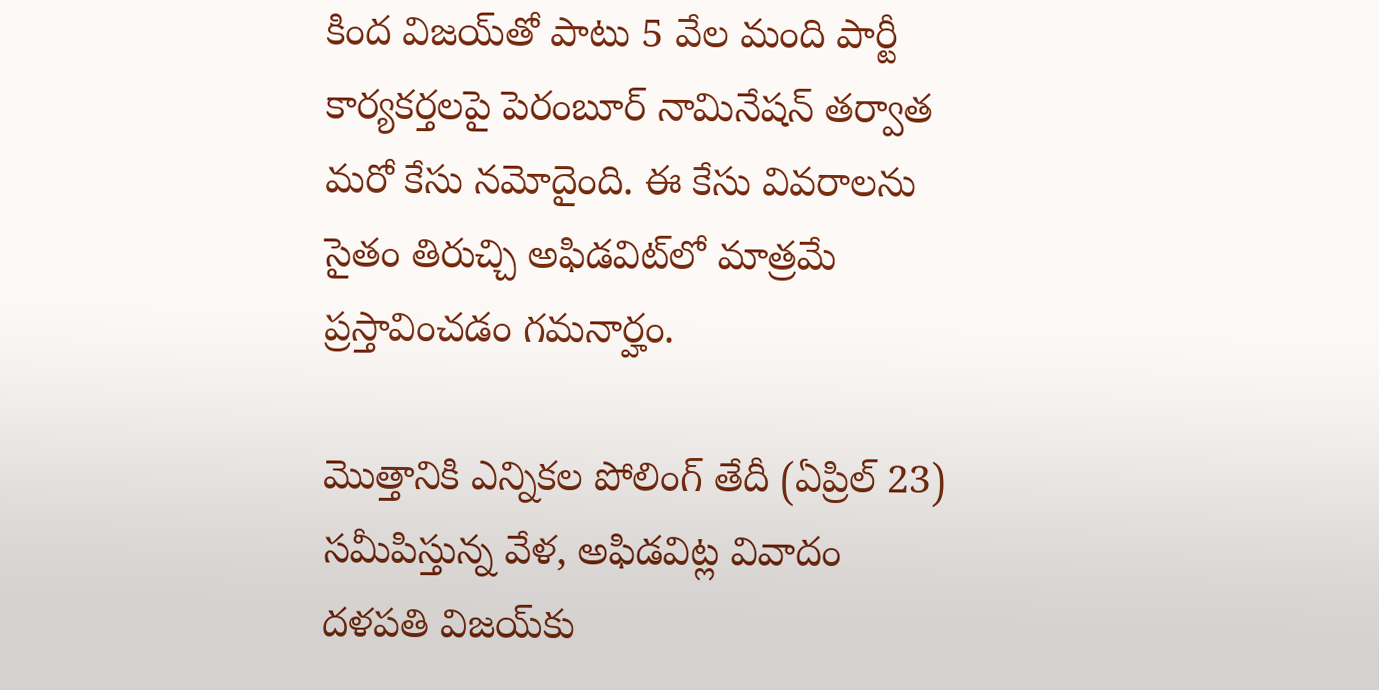కింద విజయ్‌తో పాటు 5 వేల మంది పార్టీ కార్యకర్తలపై పెరంబూర్ నామినేషన్ తర్వాత మరో కేసు నమోదైంది. ఈ కేసు వివరాలను సైతం తిరుచ్చి అఫిడవిట్‌లో మాత్రమే ప్రస్తావించడం గమనార్హం.

మొత్తానికి ఎన్నికల పోలింగ్ తేదీ (ఏప్రిల్ 23) సమీపిస్తున్న వేళ, అఫిడవిట్ల వివాదం దళపతి విజయ్‌కు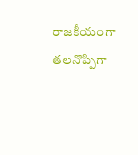రాజకీయంగా తలనొప్పిగా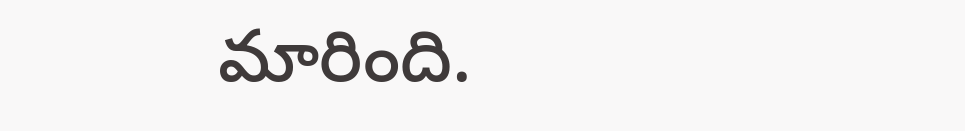మారింది.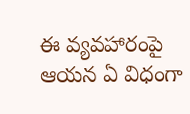ఈ వ్యవహారంపై ఆయన ఏ విధంగా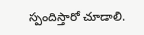స్పందిస్తారో చూడాలి.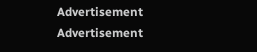Advertisement
Advertisement